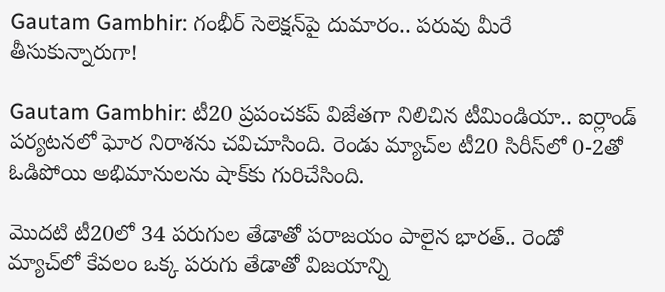Gautam Gambhir: గంభీర్ సెలెక్షన్‌పై దుమారం.. పరువు మీరే తీసుకున్నారుగా!

Gautam Gambhir: టీ20 ప్రపంచకప్ విజేతగా నిలిచిన టీమిండియా.. ఐర్లాండ్ పర్యటనలో ఘోర నిరాశను చవిచూసింది. రెండు మ్యాచ్‌ల టీ20 సిరీస్‌లో 0-2తో ఓడిపోయి అభిమానులను షాక్‌కు గురిచేసింది.

మొదటి టీ20లో 34 పరుగుల తేడాతో పరాజయం పాలైన భారత్.. రెండో మ్యాచ్‌లో కేవలం ఒక్క పరుగు తేడాతో విజయాన్ని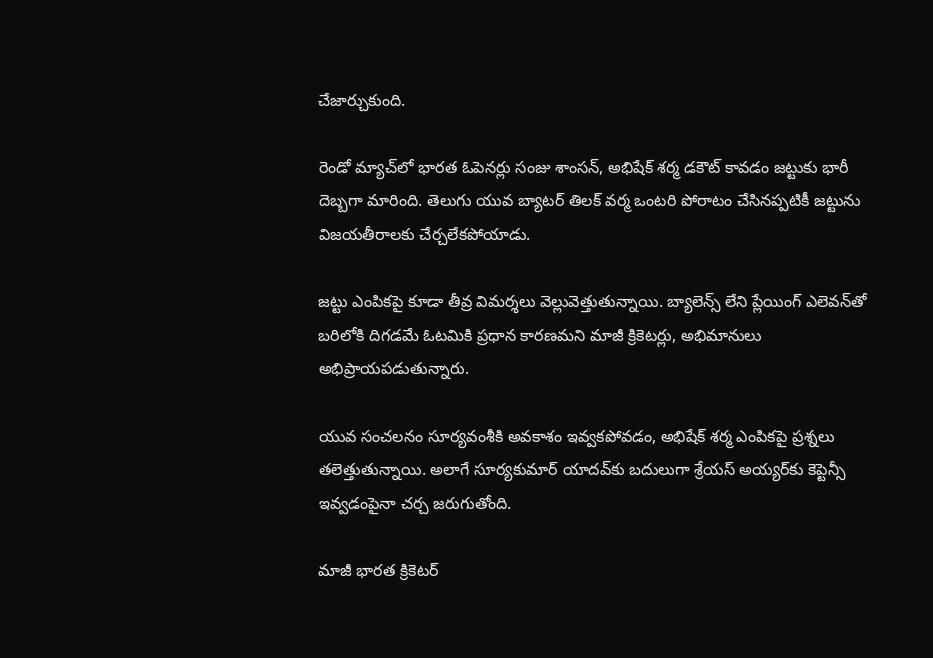చేజార్చుకుంది.

రెండో మ్యాచ్‌లో భారత ఓపెనర్లు సంజు శాంసన్, అభిషేక్ శర్మ డకౌట్ కావడం జట్టుకు భారీ దెబ్బగా మారింది. తెలుగు యువ బ్యాటర్ తిలక్ వర్మ ఒంటరి పోరాటం చేసినప్పటికీ జట్టును విజయతీరాలకు చేర్చలేకపోయాడు.

జట్టు ఎంపికపై కూడా తీవ్ర విమర్శలు వెల్లువెత్తుతున్నాయి. బ్యాలెన్స్ లేని ప్లేయింగ్ ఎలెవన్‌తో బరిలోకి దిగడమే ఓటమికి ప్రధాన కారణమని మాజీ క్రికెటర్లు, అభిమానులు అభిప్రాయపడుతున్నారు.

యువ సంచలనం సూర్యవంశీకి అవకాశం ఇవ్వకపోవడం, అభిషేక్ శర్మ ఎంపికపై ప్రశ్నలు తలెత్తుతున్నాయి. అలాగే సూర్యకుమార్ యాదవ్‌కు బదులుగా శ్రేయస్ అయ్యర్‌కు కెప్టెన్సీ ఇవ్వడంపైనా చర్చ జరుగుతోంది.

మాజీ భారత క్రికెటర్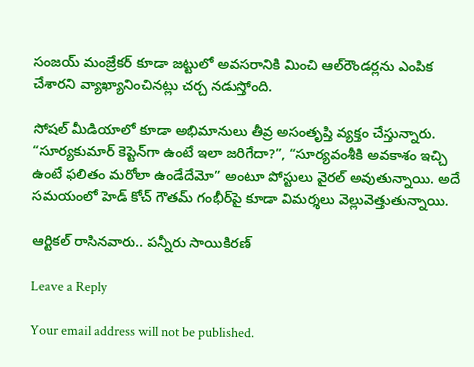సంజయ్ మంజ్రేకర్ కూడా జట్టులో అవసరానికి మించి ఆల్‌రౌండర్లను ఎంపిక చేశారని వ్యాఖ్యానించినట్లు చర్చ నడుస్తోంది.

సోషల్ మీడియాలో కూడా అభిమానులు తీవ్ర అసంతృప్తి వ్యక్తం చేస్తున్నారు. “సూర్యకుమార్ కెప్టెన్‌గా ఉంటే ఇలా జరిగేదా?”, “సూర్యవంశీకి అవకాశం ఇచ్చి ఉంటే ఫలితం మరోలా ఉండేదేమో” అంటూ పోస్టులు వైరల్ అవుతున్నాయి. అదే సమయంలో హెడ్ కోచ్ గౌతమ్ గంభీర్‌పై కూడా విమర్శలు వెల్లువెత్తుతున్నాయి.

ఆర్టికల్ రాసినవారు.. పన్నీరు సాయికిరణ్

Leave a Reply

Your email address will not be published.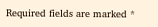Required fields are marked *